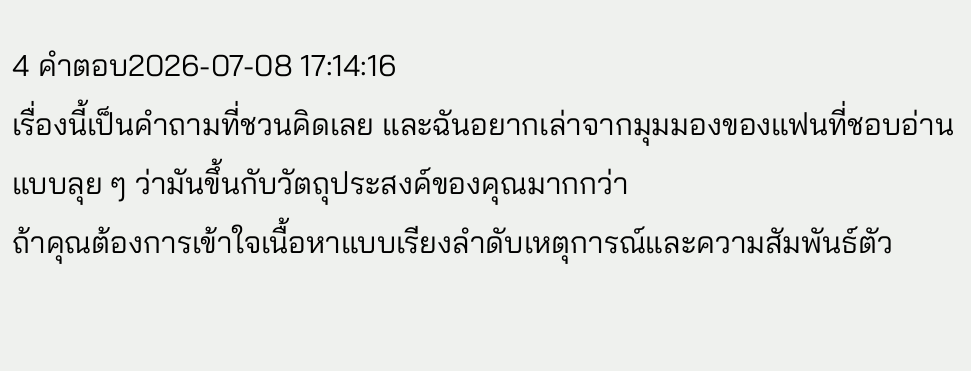4 คำตอบ2026-07-08 17:14:16
เรื่องนี้เป็นคำถามที่ชวนคิดเลย และฉันอยากเล่าจากมุมมองของแฟนที่ชอบอ่านแบบลุย ๆ ว่ามันขึ้นกับวัตถุประสงค์ของคุณมากกว่า
ถ้าคุณต้องการเข้าใจเนื้อหาแบบเรียงลำดับเหตุการณ์และความสัมพันธ์ตัว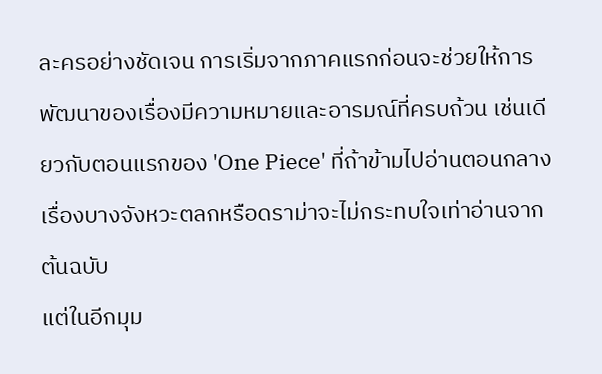ละครอย่างชัดเจน การเริ่มจากภาคแรกก่อนจะช่วยให้การพัฒนาของเรื่องมีความหมายและอารมณ์ที่ครบถ้วน เช่นเดียวกับตอนแรกของ 'One Piece' ที่ถ้าข้ามไปอ่านตอนกลางเรื่องบางจังหวะตลกหรือดราม่าจะไม่กระทบใจเท่าอ่านจากต้นฉบับ
แต่ในอีกมุม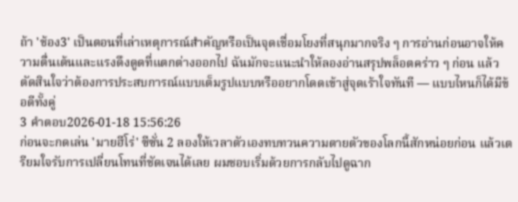ถ้า 'ช้อง3' เป็นตอนที่เล่าเหตุการณ์สำคัญหรือเป็นจุดเชื่อมโยงที่สนุกมากจริง ๆ การอ่านก่อนอาจให้ความตื่นเต้นและแรงดึงดูดที่แตกต่างออกไป ฉันมักจะแนะนำให้ลองอ่านสรุปพล็อตคร่าว ๆ ก่อน แล้วตัดสินใจว่าต้องการประสบการณ์แบบเต็มรูปแบบหรืออยากโดดเข้าสู่จุดเร้าใจทันที — แบบไหนก็ได้มีข้อดีทั้งคู่
3 คำตอบ2026-01-18 15:56:26
ก่อนจะกดเล่น 'มายฮีโร่' ซีซั่น 2 ลองให้เวลาตัวเองทบทวนความตายตัวของโลกนี้สักหน่อยก่อน แล้วเตรียมใจรับการเปลี่ยนโทนที่ชัดเจนได้เลย ผมชอบเริ่มด้วยการกลับไปดูฉาก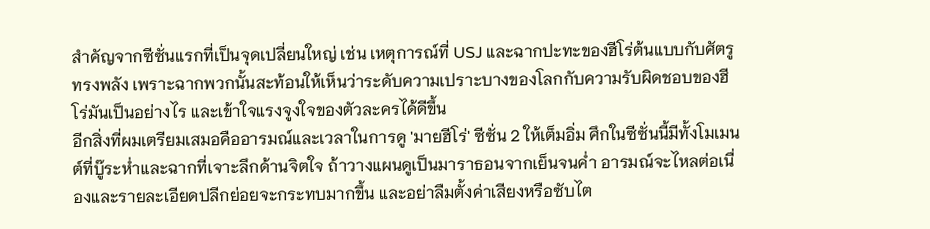สำคัญจากซีซั่นแรกที่เป็นจุดเปลี่ยนใหญ่ เช่น เหตุการณ์ที่ USJ และฉากปะทะของฮีโร่ต้นแบบกับศัตรูทรงพลัง เพราะฉากพวกนั้นสะท้อนให้เห็นว่าระดับความเปราะบางของโลกกับความรับผิดชอบของฮีโร่มันเป็นอย่างไร และเข้าใจแรงจูงใจของตัวละครได้ดีขึ้น
อีกสิ่งที่ผมเตรียมเสมอคืออารมณ์และเวลาในการดู 'มายฮีโร่' ซีซั่น 2 ให้เต็มอิ่ม ศึกในซีซั่นนี้มีทั้งโมเมนต์ที่บู๊ระห่ำและฉากที่เจาะลึกด้านจิตใจ ถ้าวางแผนดูเป็นมาราธอนจากเย็นจนค่ำ อารมณ์จะไหลต่อเนื่องและรายละเอียดปลีกย่อยจะกระทบมากขึ้น และอย่าลืมตั้งค่าเสียงหรือซับไต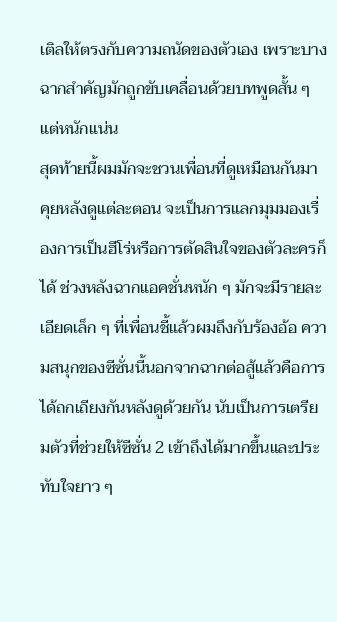เติลให้ตรงกับความถนัดของตัวเอง เพราะบางฉากสำคัญมักถูกขับเคลื่อนด้วยบทพูดสั้น ๆ แต่หนักแน่น
สุดท้ายนี้ผมมักจะชวนเพื่อนที่ดูเหมือนกันมาคุยหลังดูแต่ละตอน จะเป็นการแลกมุมมองเรื่องการเป็นฮีโร่หรือการตัดสินใจของตัวละครก็ได้ ช่วงหลังฉากแอคชั่นหนัก ๆ มักจะมีรายละเอียดเล็ก ๆ ที่เพื่อนชี้แล้วผมถึงกับร้องอ้อ ความสนุกของซีซั่นนี้นอกจากฉากต่อสู้แล้วคือการได้ถกเถียงกันหลังดูด้วยกัน นับเป็นการเตรียมตัวที่ช่วยให้ซีซั่น 2 เข้าถึงได้มากขึ้นและประทับใจยาว ๆ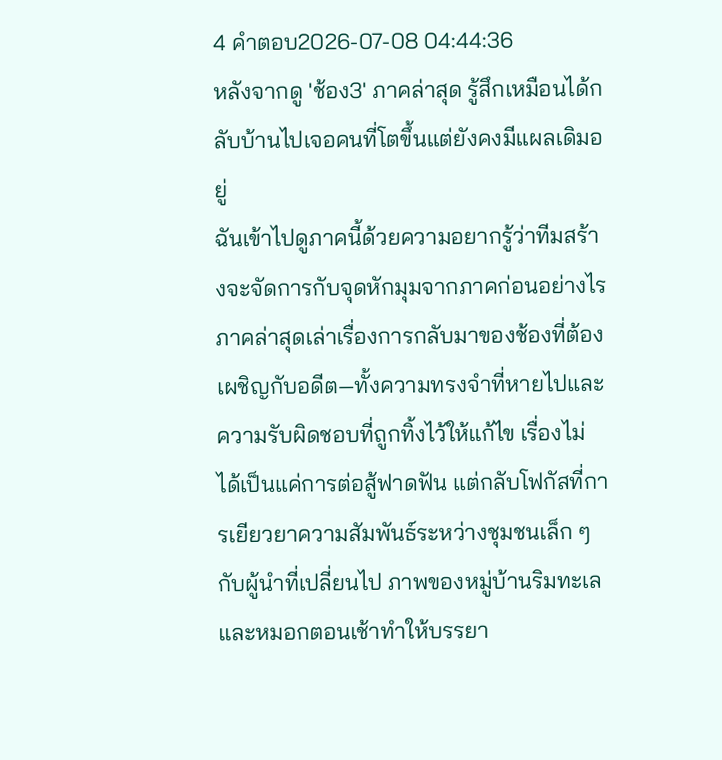4 คำตอบ2026-07-08 04:44:36
หลังจากดู 'ช้อง3' ภาคล่าสุด รู้สึกเหมือนได้กลับบ้านไปเจอคนที่โตขึ้นแต่ยังคงมีแผลเดิมอยู่
ฉันเข้าไปดูภาคนี้ด้วยความอยากรู้ว่าทีมสร้างจะจัดการกับจุดหักมุมจากภาคก่อนอย่างไร ภาคล่าสุดเล่าเรื่องการกลับมาของช้องที่ต้องเผชิญกับอดีต—ทั้งความทรงจำที่หายไปและความรับผิดชอบที่ถูกทิ้งไว้ให้แก้ไข เรื่องไม่ได้เป็นแค่การต่อสู้ฟาดฟัน แต่กลับโฟกัสที่การเยียวยาความสัมพันธ์ระหว่างชุมชนเล็ก ๆ กับผู้นำที่เปลี่ยนไป ภาพของหมู่บ้านริมทะเลและหมอกตอนเช้าทำให้บรรยา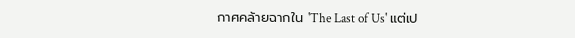กาศคล้ายฉากใน 'The Last of Us' แต่เป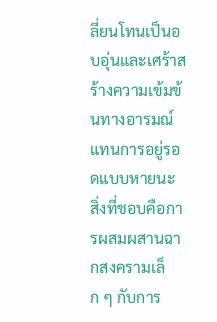ลี่ยนโทนเป็นอบอุ่นและเศร้าสร้างความเข้มข้นทางอารมณ์แทนการอยู่รอดแบบหายนะ
สิ่งที่ชอบคือการผสมผสานฉากสงครามเล็ก ๆ กับการ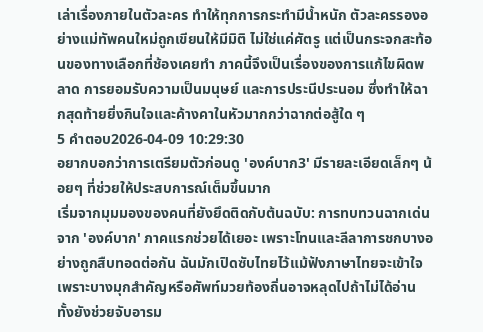เล่าเรื่องภายในตัวละคร ทำให้ทุกการกระทำมีน้ำหนัก ตัวละครรองอย่างแม่ทัพคนใหม่ถูกเขียนให้มีมิติ ไม่ใช่แค่ศัตรู แต่เป็นกระจกสะท้อนของทางเลือกที่ช้องเคยทำ ภาคนี้จึงเป็นเรื่องของการแก้ไขผิดพลาด การยอมรับความเป็นมนุษย์ และการประนีประนอม ซึ่งทำให้ฉากสุดท้ายยิ่งกินใจและค้างคาในหัวมากกว่าฉากต่อสู้ใด ๆ
5 คำตอบ2026-04-09 10:29:30
อยากบอกว่าการเตรียมตัวก่อนดู 'องค์บาก3' มีรายละเอียดเล็กๆ น้อยๆ ที่ช่วยให้ประสบการณ์เต็มขึ้นมาก
เริ่มจากมุมมองของคนที่ยังยึดติดกับต้นฉบับ: การทบทวนฉากเด่นจาก 'องค์บาก' ภาคแรกช่วยได้เยอะ เพราะโทนและลีลาการชกบางอย่างถูกสืบทอดต่อกัน ฉันมักเปิดซับไทยไว้แม้ฟังภาษาไทยจะเข้าใจ เพราะบางมุกสำคัญหรือศัพท์มวยท้องถิ่นอาจหลุดไปถ้าไม่ได้อ่าน ทั้งยังช่วยจับอารม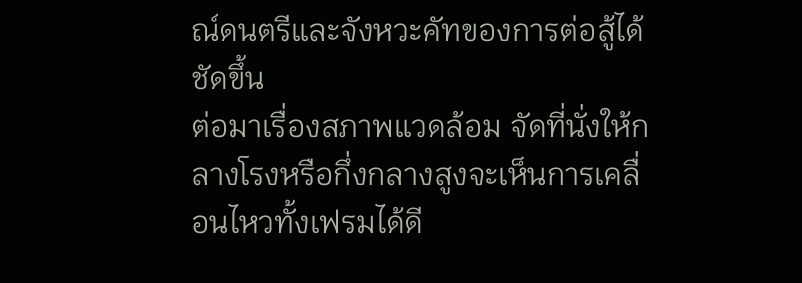ณ์ดนตรีและจังหวะคัทของการต่อสู้ได้ชัดขึ้น
ต่อมาเรื่องสภาพแวดล้อม จัดที่นั่งให้กลางโรงหรือกึ่งกลางสูงจะเห็นการเคลื่อนไหวทั้งเฟรมได้ดี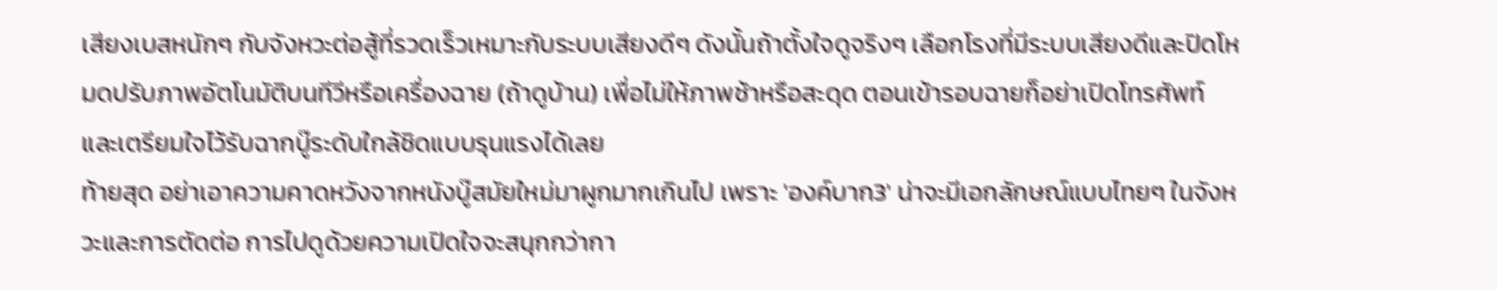เสียงเบสหนักๆ กับจังหวะต่อสู้ที่รวดเร็วเหมาะกับระบบเสียงดีๆ ดังนั้นถ้าตั้งใจดูจริงๆ เลือกโรงที่มีระบบเสียงดีและปิดโหมดปรับภาพอัตโนมัติบนทีวีหรือเครื่องฉาย (ถ้าดูบ้าน) เพื่อไม่ให้ภาพช้าหรือสะดุด ตอนเข้ารอบฉายก็อย่าเปิดโทรศัพท์ และเตรียมใจไว้รับฉากบู๊ระดับใกล้ชิดแบบรุนแรงได้เลย
ท้ายสุด อย่าเอาความคาดหวังจากหนังบู๊สมัยใหม่มาผูกมากเกินไป เพราะ 'องค์บาก3' น่าจะมีเอกลักษณ์แบบไทยๆ ในจังหวะและการตัดต่อ การไปดูด้วยความเปิดใจจะสนุกกว่ากา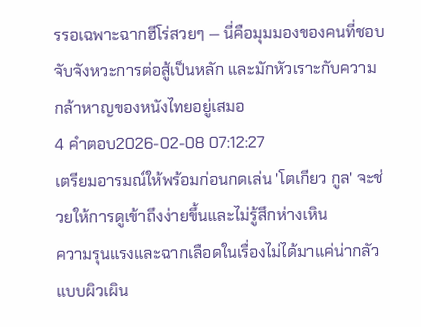รรอเฉพาะฉากฮีโร่สวยๆ — นี่คือมุมมองของคนที่ชอบจับจังหวะการต่อสู้เป็นหลัก และมักหัวเราะกับความกล้าหาญของหนังไทยอยู่เสมอ
4 คำตอบ2026-02-08 07:12:27
เตรียมอารมณ์ให้พร้อมก่อนกดเล่น 'โตเกียว กูล' จะช่วยให้การดูเข้าถึงง่ายขึ้นและไม่รู้สึกห่างเหิน
ความรุนแรงและฉากเลือดในเรื่องไม่ได้มาแค่น่ากลัวแบบผิวเผิน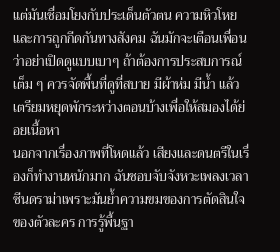แต่มันเชื่อมโยงกับประเด็นตัวตน ความหิวโหย และการถูกกีดกันทางสังคม ฉันมักจะเตือนเพื่อนว่าอย่าเปิดดูแบบเบาๆ ถ้าต้องการประสบการณ์เต็ม ๆ ควรจัดพื้นที่ดูที่สบาย มีผ้าห่ม มีน้ำ แล้วเตรียมหยุดพักระหว่างตอนบ้างเพื่อให้สมองได้ย่อยเนื้อหา
นอกจากเรื่องภาพที่โหดแล้ว เสียงและดนตรีในเรื่องก็ทำงานหนักมาก ฉันชอบจับจังหวะเพลงเวลาซีนดราม่าเพราะมันย้ำความขมของการตัดสินใจของตัวละคร การรู้พื้นฐา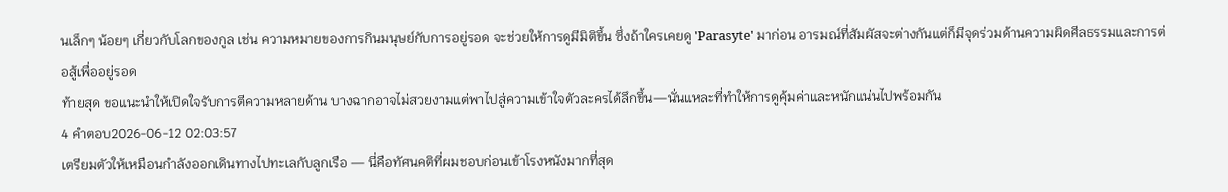นเล็กๆ น้อยๆ เกี่ยวกับโลกของกูล เช่น ความหมายของการกินมนุษย์กับการอยู่รอด จะช่วยให้การดูมีมิติขึ้น ซึ่งถ้าใครเคยดู 'Parasyte' มาก่อน อารมณ์ที่สัมผัสจะต่างกันแต่ก็มีจุดร่วมด้านความผิดศีลธรรมและการต่อสู้เพื่ออยู่รอด
ท้ายสุด ขอแนะนำให้เปิดใจรับการตีความหลายด้าน บางฉากอาจไม่สวยงามแต่พาไปสู่ความเข้าใจตัวละครได้ลึกขึ้น—นั่นแหละที่ทำให้การดูคุ้มค่าและหนักแน่นไปพร้อมกัน
4 คำตอบ2026-06-12 02:03:57
เตรียมตัวให้เหมือนกำลังออกเดินทางไปทะเลกับลูกเรือ — นี่คือทัศนคติที่ผมชอบก่อนเข้าโรงหนังมากที่สุด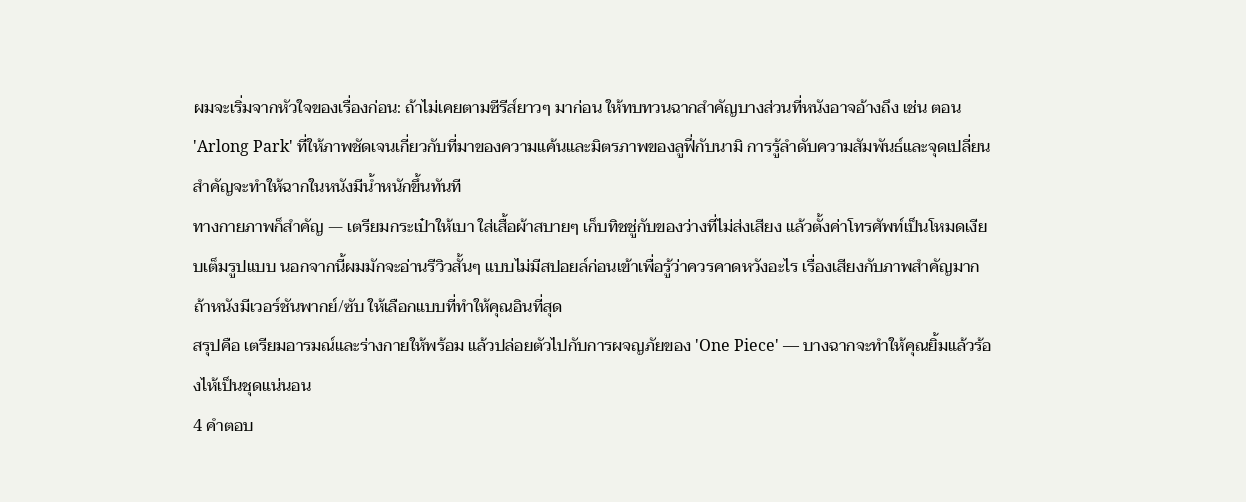ผมจะเริ่มจากหัวใจของเรื่องก่อน: ถ้าไม่เคยตามซีรีส์ยาวๆ มาก่อน ให้ทบทวนฉากสำคัญบางส่วนที่หนังอาจอ้างถึง เช่น ตอน 'Arlong Park' ที่ให้ภาพชัดเจนเกี่ยวกับที่มาของความแค้นและมิตรภาพของลูฟี่กับนามิ การรู้ลำดับความสัมพันธ์และจุดเปลี่ยนสำคัญจะทำให้ฉากในหนังมีน้ำหนักขึ้นทันที
ทางกายภาพก็สำคัญ — เตรียมกระเป๋าให้เบา ใส่เสื้อผ้าสบายๆ เก็บทิชชู่กับของว่างที่ไม่ส่งเสียง แล้วตั้งค่าโทรศัพท์เป็นโหมดเงียบเต็มรูปแบบ นอกจากนี้ผมมักจะอ่านรีวิวสั้นๆ แบบไม่มีสปอยล์ก่อนเข้าเพื่อรู้ว่าควรคาดหวังอะไร เรื่องเสียงกับภาพสำคัญมาก ถ้าหนังมีเวอร์ชันพากย์/ซับ ให้เลือกแบบที่ทำให้คุณอินที่สุด
สรุปคือ เตรียมอารมณ์และร่างกายให้พร้อม แล้วปล่อยตัวไปกับการผจญภัยของ 'One Piece' — บางฉากจะทำให้คุณยิ้มแล้วร้องไห้เป็นชุดแน่นอน
4 คำตอบ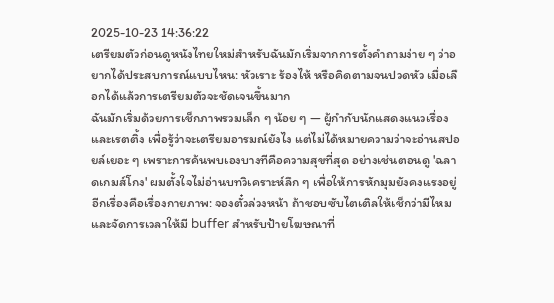2025-10-23 14:36:22
เตรียมตัวก่อนดูหนังไทยใหม่สำหรับฉันมักเริ่มจากการตั้งคำถามง่าย ๆ ว่าอยากได้ประสบการณ์แบบไหน: หัวเราะ ร้องไห้ หรือคิดตามจนปวดหัว เมื่อเลือกได้แล้วการเตรียมตัวจะชัดเจนขึ้นมาก
ฉันมักเริ่มด้วยการเช็กภาพรวมเล็ก ๆ น้อย ๆ — ผู้กำกับนักแสดงแนวเรื่อง และเรตติ้ง เพื่อรู้ว่าจะเตรียมอารมณ์ยังไง แต่ไม่ได้หมายความว่าจะอ่านสปอยล์เยอะ ๆ เพราะการค้นพบเองบางทีคือความสุขที่สุด อย่างเช่นตอนดู 'ฉลาดเกมส์โกง' ผมตั้งใจไม่อ่านบทวิเคราะห์ลึก ๆ เพื่อให้การหักมุมยังคงแรงอยู่
อีกเรื่องคือเรื่องกายภาพ: จองตั๋วล่วงหน้า ถ้าชอบซับไตเติลให้เช็กว่ามีไหม และจัดการเวลาให้มี buffer สำหรับป้ายโฆษณาที่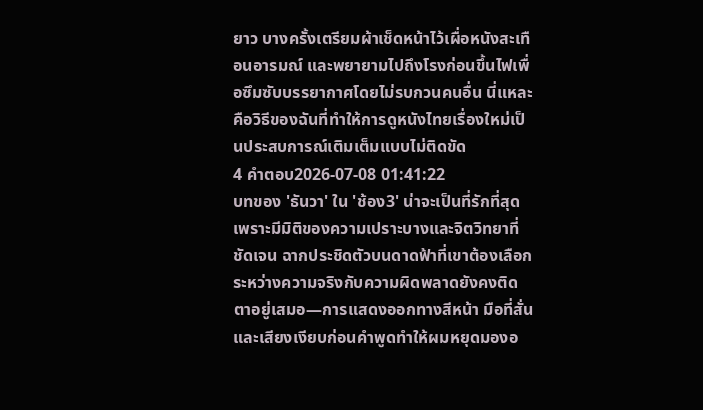ยาว บางครั้งเตรียมผ้าเช็ดหน้าไว้เผื่อหนังสะเทือนอารมณ์ และพยายามไปถึงโรงก่อนขึ้นไฟเพื่อซึมซับบรรยากาศโดยไม่รบกวนคนอื่น นี่แหละคือวิธีของฉันที่ทำให้การดูหนังไทยเรื่องใหม่เป็นประสบการณ์เติมเต็มแบบไม่ติดขัด
4 คำตอบ2026-07-08 01:41:22
บทของ 'ธันวา' ใน 'ช้อง3' น่าจะเป็นที่รักที่สุดเพราะมีมิติของความเปราะบางและจิตวิทยาที่ชัดเจน ฉากประชิดตัวบนดาดฟ้าที่เขาต้องเลือกระหว่างความจริงกับความผิดพลาดยังคงติดตาอยู่เสมอ—การแสดงออกทางสีหน้า มือที่สั่น และเสียงเงียบก่อนคำพูดทำให้ผมหยุดมองอ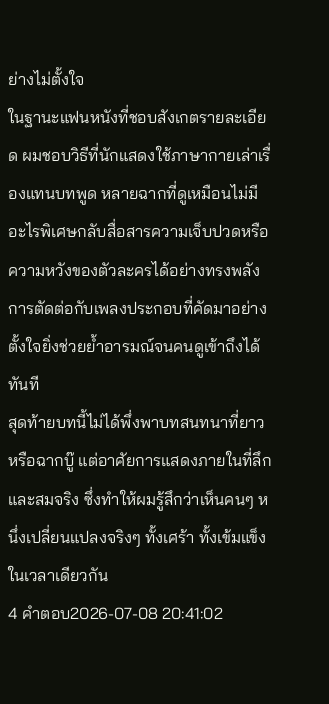ย่างไม่ตั้งใจ
ในฐานะแฟนหนังที่ชอบสังเกตรายละเอียด ผมชอบวิธีที่นักแสดงใช้ภาษากายเล่าเรื่องแทนบทพูด หลายฉากที่ดูเหมือนไม่มีอะไรพิเศษกลับสื่อสารความเจ็บปวดหรือความหวังของตัวละครได้อย่างทรงพลัง การตัดต่อกับเพลงประกอบที่คัดมาอย่างตั้งใจยิ่งช่วยย้ำอารมณ์จนคนดูเข้าถึงได้ทันที
สุดท้ายบทนี้ไม่ได้พึ่งพาบทสนทนาที่ยาวหรือฉากบู๊ แต่อาศัยการแสดงภายในที่ลึกและสมจริง ซึ่งทำให้ผมรู้สึกว่าเห็นคนๆ หนึ่งเปลี่ยนแปลงจริงๆ ทั้งเศร้า ทั้งเข้มแข็งในเวลาเดียวกัน
4 คำตอบ2026-07-08 20:41:02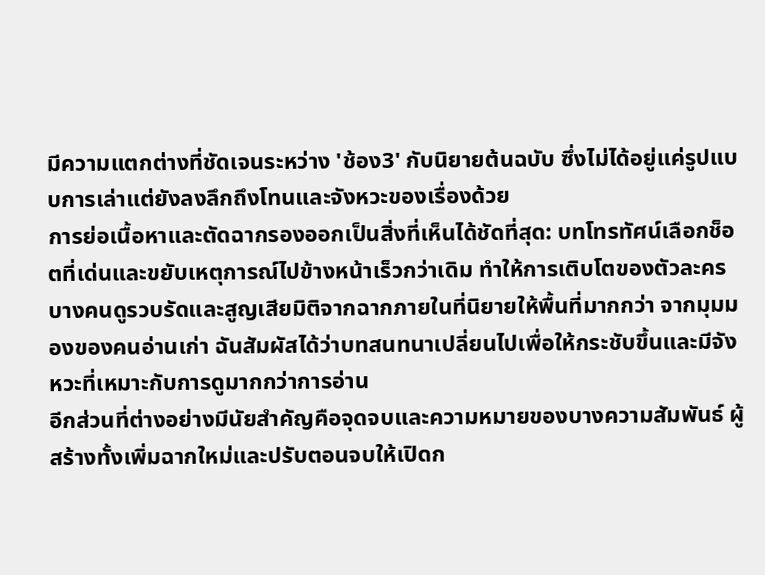มีความแตกต่างที่ชัดเจนระหว่าง 'ช้อง3' กับนิยายต้นฉบับ ซึ่งไม่ได้อยู่แค่รูปแบบการเล่าแต่ยังลงลึกถึงโทนและจังหวะของเรื่องด้วย
การย่อเนื้อหาและตัดฉากรองออกเป็นสิ่งที่เห็นได้ชัดที่สุด: บทโทรทัศน์เลือกช็อตที่เด่นและขยับเหตุการณ์ไปข้างหน้าเร็วกว่าเดิม ทำให้การเติบโตของตัวละครบางคนดูรวบรัดและสูญเสียมิติจากฉากภายในที่นิยายให้พื้นที่มากกว่า จากมุมมองของคนอ่านเก่า ฉันสัมผัสได้ว่าบทสนทนาเปลี่ยนไปเพื่อให้กระชับขึ้นและมีจังหวะที่เหมาะกับการดูมากกว่าการอ่าน
อีกส่วนที่ต่างอย่างมีนัยสำคัญคือจุดจบและความหมายของบางความสัมพันธ์ ผู้สร้างทั้งเพิ่มฉากใหม่และปรับตอนจบให้เปิดก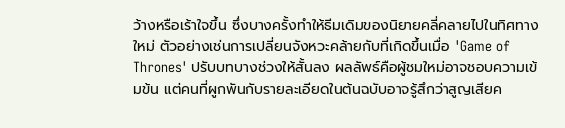ว้างหรือเร้าใจขึ้น ซึ่งบางครั้งทำให้ธีมเดิมของนิยายคลี่คลายไปในทิศทางใหม่ ตัวอย่างเช่นการเปลี่ยนจังหวะคล้ายกับที่เกิดขึ้นเมื่อ 'Game of Thrones' ปรับบทบางช่วงให้สั้นลง ผลลัพธ์คือผู้ชมใหม่อาจชอบความเข้มข้น แต่คนที่ผูกพันกับรายละเอียดในต้นฉบับอาจรู้สึกว่าสูญเสียค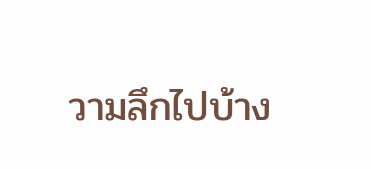วามลึกไปบ้าง